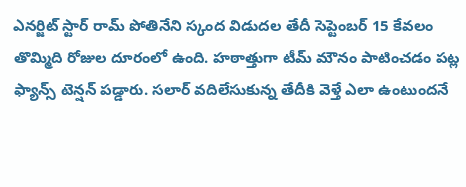ఎనర్జిట్ స్టార్ రామ్ పోతినేని స్కంద విడుదల తేదీ సెప్టెంబర్ 15 కేవలం తొమ్మిది రోజుల దూరంలో ఉంది. హఠాత్తుగా టీమ్ మౌనం పాటించడం పట్ల ఫ్యాన్స్ టెన్షన్ పడ్డారు. సలార్ వదిలేసుకున్న తేదీకి వెళ్తే ఎలా ఉంటుందనే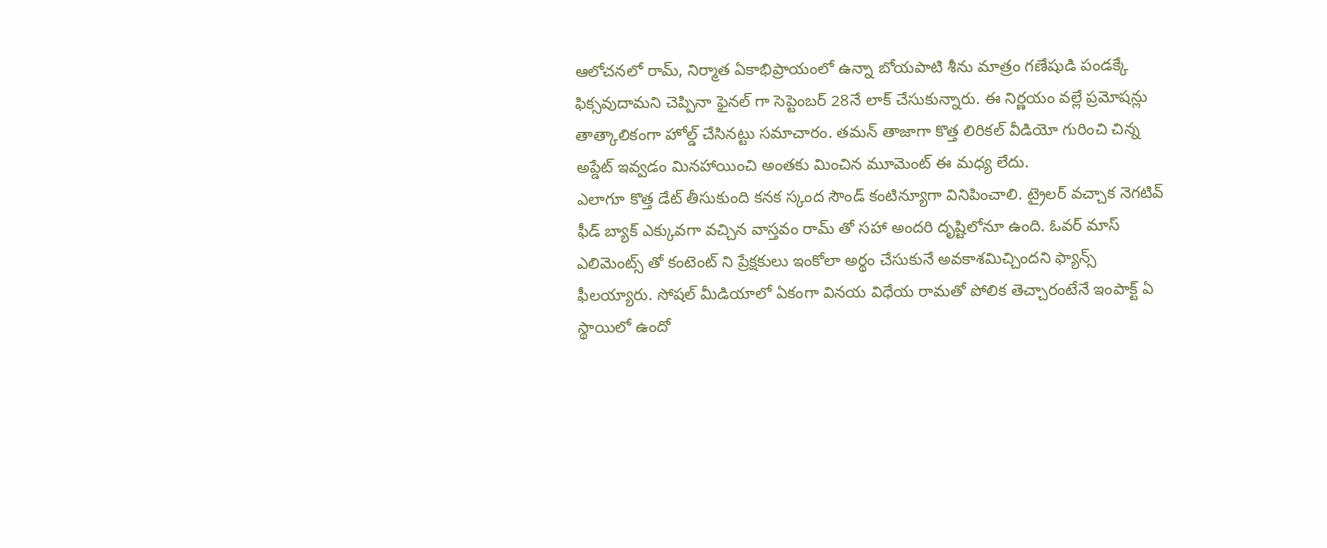ఆలోచనలో రామ్, నిర్మాత ఏకాభిప్రాయంలో ఉన్నా బోయపాటి శీను మాత్రం గణేషుడి పండక్కే ఫిక్సవుదామని చెప్పినా ఫైనల్ గా సెప్టెంబర్ 28నే లాక్ చేసుకున్నారు. ఈ నిర్ణయం వల్లే ప్రమోషన్లు తాత్కాలికంగా హోల్డ్ చేసినట్టు సమాచారం. తమన్ తాజాగా కొత్త లిరికల్ వీడియో గురించి చిన్న అప్డేట్ ఇవ్వడం మినహాయించి అంతకు మించిన మూమెంట్ ఈ మధ్య లేదు.
ఎలాగూ కొత్త డేట్ తీసుకుంది కనక స్కంద సౌండ్ కంటిన్యూగా వినిపించాలి. ట్రైలర్ వచ్చాక నెగటివ్ ఫీడ్ బ్యాక్ ఎక్కువగా వచ్చిన వాస్తవం రామ్ తో సహా అందరి దృష్టిలోనూ ఉంది. ఓవర్ మాస్ ఎలిమెంట్స్ తో కంటెంట్ ని ప్రేక్షకులు ఇంకోలా అర్థం చేసుకునే అవకాశమిచ్చిందని ఫ్యాన్స్ ఫీలయ్యారు. సోషల్ మీడియాలో ఏకంగా వినయ విధేయ రామతో పోలిక తెచ్చారంటేనే ఇంపాక్ట్ ఏ స్థాయిలో ఉందో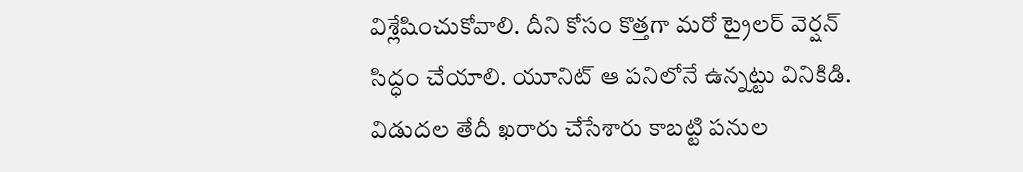విశ్లేషించుకోవాలి. దీని కోసం కొత్తగా మరో ట్రైలర్ వెర్షన్ సిద్ధం చేయాలి. యూనిట్ ఆ పనిలోనే ఉన్నట్టు వినికిడి. విడుదల తేదీ ఖరారు చేసేశారు కాబట్టి పనుల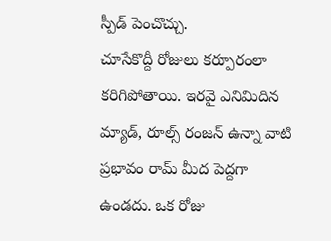స్పీడ్ పెంచొచ్చు.
చూసేకొద్దీ రోజులు కర్పూరంలా కరిగిపోతాయి. ఇరవై ఎనిమిదిన మ్యాడ్, రూల్స్ రంజన్ ఉన్నా వాటి ప్రభావం రామ్ మీద పెద్దగా ఉండదు. ఒక రోజు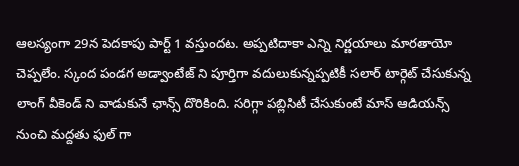ఆలస్యంగా 29న పెదకాపు పార్ట్ 1 వస్తుందట. అప్పటిదాకా ఎన్ని నిర్ణయాలు మారతాయో చెప్పలేం. స్కంద పండగ అడ్వాంటేజ్ ని పూర్తిగా వదులుకున్నప్పటికీ సలార్ టార్గెట్ చేసుకున్న లాంగ్ వీకెండ్ ని వాడుకునే ఛాన్స్ దొరికింది. సరిగ్గా పబ్లిసిటీ చేసుకుంటే మాస్ ఆడియన్స్ నుంచి మద్దతు ఫుల్ గా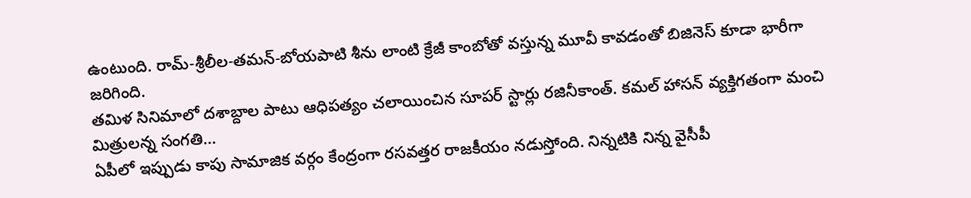ఉంటుంది. రామ్-శ్రీలీల-తమన్-బోయపాటి శీను లాంటి క్రేజీ కాంబోతో వస్తున్న మూవీ కావడంతో బిజినెస్ కూడా భారీగా జరిగింది.
తమిళ సినిమాలో దశాబ్దాల పాటు ఆధిపత్యం చలాయించిన సూపర్ స్టార్లు రజినీకాంత్. కమల్ హాసన్ వ్యక్తిగతంగా మంచి మిత్రులన్న సంగతి…
ఏపీలో ఇప్పుడు కాపు సామాజిక వర్గం కేంద్రంగా రసవత్తర రాజకీయం నడుస్తోంది. నిన్నటికి నిన్న వైసీపీ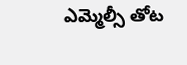ఎమ్మెల్సీ తోట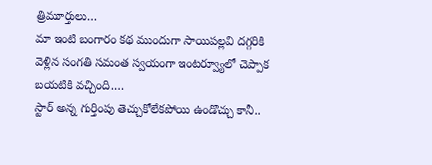త్రిమూర్తులు…
మా ఇంటి బంగారం కథ ముందుగా సాయిపల్లవి దగ్గరికి వెళ్లిన సంగతి సమంత స్వయంగా ఇంటర్వ్యూలో చెప్పాక బయటికి వచ్చింది.…
స్టార్ అన్న గుర్తింపు తెచ్చుకోలేకపోయి ఉండొచ్చు కానీ..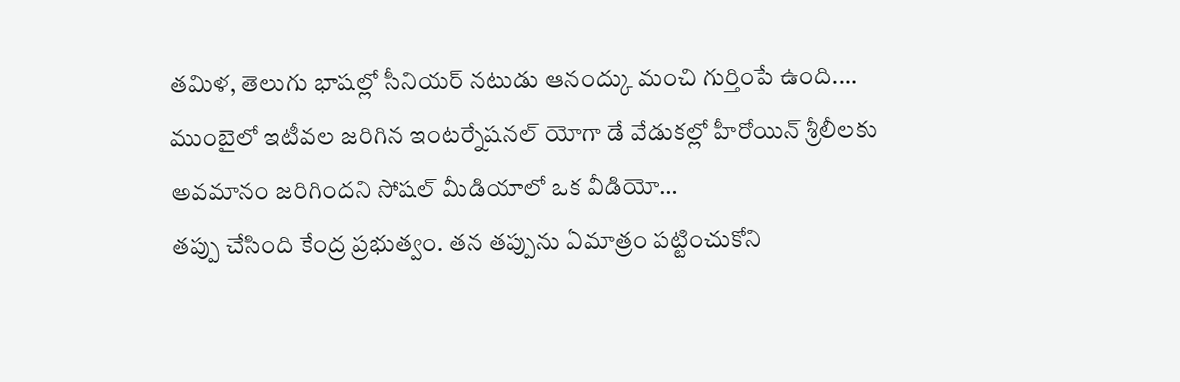తమిళ, తెలుగు భాషల్లో సీనియర్ నటుడు ఆనంద్కు మంచి గుర్తింపే ఉంది.…
ముంబైలో ఇటీవల జరిగిన ఇంటర్నేషనల్ యోగా డే వేడుకల్లో హీరోయిన్ శ్రీలీలకు అవమానం జరిగిందని సోషల్ మీడియాలో ఒక వీడియో…
తప్పు చేసింది కేంద్ర ప్రభుత్వం. తన తప్పును ఏమాత్రం పట్టించుకోని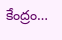కేంద్రం…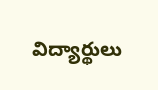విద్యార్థులు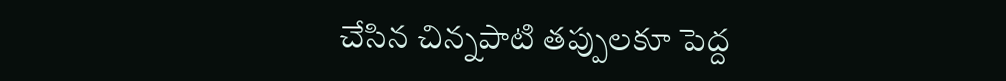చేసిన చిన్నపాటి తప్పులకూ పెద్ద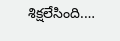శిక్షలేసింది.…